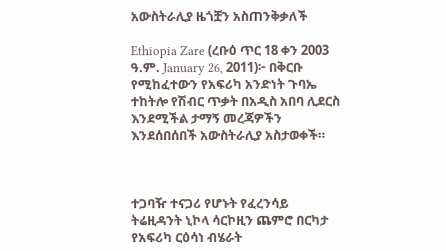አውስትራሊያ ዜጎቿን አስጠንቅቃለች

Ethiopia Zare (ረቡዕ ጥር 18 ቀን 2003 ዓ.ም. January 26, 2011)፦ በቅርቡ የሚከፈተውን የአፍሪካ አንድነት ጉባኤ ተከትሎ የሽብር ጥቃት በአዲስ አበባ ሊደርስ እንደሚችል ታማኝ መረጃዎችን እንደሰበሰበች አውስትራሊያ አስታወቀች።



ተጋባዥ ተናጋሪ የሆኑት የፈረንሳይ ትሬዚዳንት ኒኮላ ሳርኮዚን ጨምሮ በርካታ የአፍሪካ ርዕሳነ ብሄራት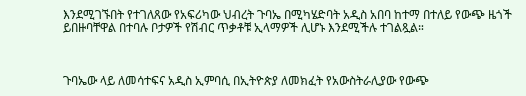እንደሚገኙበት የተገለጸው የአፍሪካው ህብረት ጉባኤ በሚካሄድባት አዲስ አበባ ከተማ በተለይ የውጭ ዜጎች ይበዙባቸዋል በተባሉ ቦታዎች የሽብር ጥቃቶቹ ኢላማዎች ሊሆኑ እንደሚችሉ ተገልጿል።



ጉባኤው ላይ ለመሳተፍና አዲስ ኢምባሲ በኢትዮጵያ ለመክፈት የአውስትራሊያው የውጭ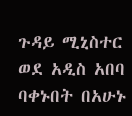ጉዳይ ሚኒስተር ወደ አዲስ አበባ ባቀኑበት በአሁኑ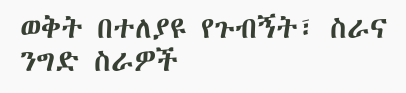ወቅት በተለያዩ የጉብኝት፣ ስራና ንግድ ስራዎች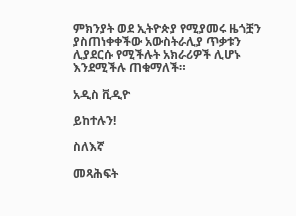ምክንያት ወደ ኢትዮጵያ የሚያመሩ ዜጎቿን ያስጠነቀቀችው አውስትራሊያ ጥቃቱን ሊያደርሱ የሚችሉት አክራሪዎች ሊሆኑ እንደሚችሉ ጠቁማለች።

አዲስ ቪዲዮ

ይከተሉን!

ስለእኛ

መጻሕፍት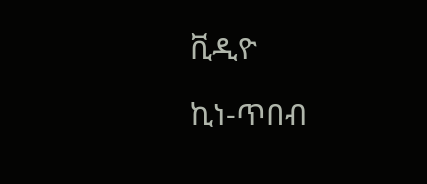ቪዲዮ

ኪነ-ጥበብ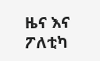ዜና እና ፖለቲካ